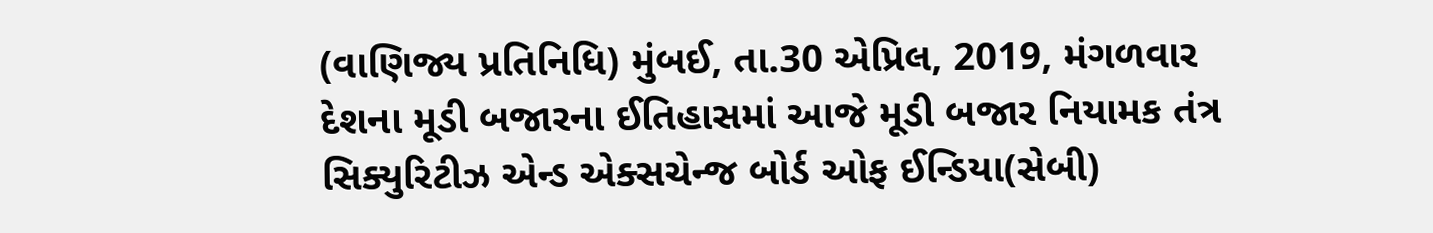(વાણિજ્ય પ્રતિનિધિ) મુંબઈ, તા.30 એપ્રિલ, 2019, મંગળવાર
દેશના મૂડી બજારના ઈતિહાસમાં આજે મૂડી બજાર નિયામક તંત્ર સિક્યુરિટીઝ એન્ડ એક્સચેન્જ બોર્ડ ઓફ ઈન્ડિયા(સેબી)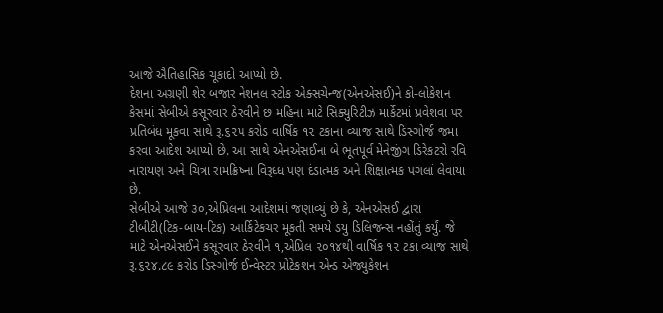આજે ઐતિહાસિક ચૂકાદો આપ્યો છે.
દેશના અગ્રણી શેર બજાર નેશનલ સ્ટોક એક્સચેન્જ(એનએસઈ)ને કો-લોકેશન કેસમાં સેબીએ કસૂરવાર ઠેરવીને છ મહિના માટે સિક્યુરિટીઝ માર્કેટમાં પ્રવેશવા પર પ્રતિબંધ મૂકવા સાથે રૂ.૬૨૫ કરોડ વાર્ષિક ૧૨ ટકાના વ્યાજ સાથે ડિસ્ગોર્જ જમા કરવા આદેશ આપ્યો છે. આ સાથે એનએસઈના બે ભૂતપૂર્વ મેનેજીંગ ડિરેકટરો રવિ નારાયણ અને ચિત્રા રામક્રિષ્ના વિરૂધ્ધ પણ દંડાત્મક અને શિક્ષાત્મક પગલાં લેવાયા છે.
સેબીએ આજે ૩૦,એપ્રિલના આદેશમાં જણાવ્યું છે કે, એનએસઈ દ્વારા ટીબીટી(ટિક-બાય-ટિક) આર્કિટેકચર મૂકતી સમયે ડયુ ડિલિજન્સ નહોંતું કર્યું. જે માટે એનએસઈને કસૂરવાર ઠેરવીને ૧,એપ્રિલ ૨૦૧૪થી વાર્ષિક ૧૨ ટકા વ્યાજ સાથે રૂ.૬૨૪.૮૯ કરોડ ડિસ્ગોર્જ ઈન્વેસ્ટર પ્રોટેકશન એન્ડ એજ્યુકેશન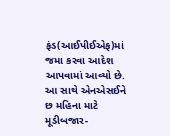ફંડ(આઈપીઈએફ)માં જમા કરવા આદેશ આપવામાં આવ્યો છે.
આ સાથે એનએસઈને છ મહિના માટે મૂડીબજાર-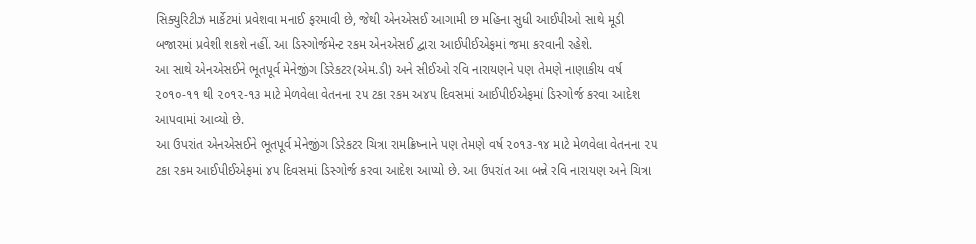સિક્યુરિટીઝ માર્કેટમાં પ્રવેશવા મનાઈ ફરમાવી છે, જેથી એનએસઈ આગામી છ મહિના સુધી આઈપીઓ સાથે મૂડી બજારમાં પ્રવેશી શકશે નહીં. આ ડિસ્ગોર્જમેન્ટ રકમ એનએસઈ દ્વારા આઈપીઈએફમાં જમા કરવાની રહેશે.
આ સાથે એનએસઈને ભૂતપૂર્વ મેનેજીંગ ડિરેકટર(એમ.ડી) અને સીઈઓ રવિ નારાયણને પણ તેમણે નાણાકીય વર્ષ ૨૦૧૦-૧૧ થી ૨૦૧૨-૧૩ માટે મેળવેલા વેતનના ૨૫ ટકા રકમ અ૪૫ દિવસમાં આઈપીઈએફમાં ડિસ્ગોર્જ કરવા આદેશ આપવામાં આવ્યો છે.
આ ઉપરાંત એનએસઈને ભૂતપૂર્વ મેનેજીંગ ડિરેકટર ચિત્રા રામક્રિષ્નાને પણ તેમણે વર્ષ ૨૦૧૩-૧૪ માટે મેળવેલા વેતનના ૨૫ ટકા રકમ આઈપીઈએફમાં ૪૫ દિવસમાં ડિસ્ગોર્જ કરવા આદેશ આપ્યો છે. આ ઉપરાંત આ બન્ને રવિ નારાયણ અને ચિત્રા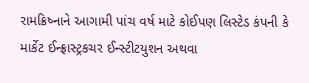રામક્રિષ્નાને આગામી પાંચ વર્ષ માટે કોઈપણ લિસ્ટેડ કંપની કે માર્કેટ ઈન્ફ્રાસ્ટ્રકચર ઈન્સ્ટીટયુશન અથવા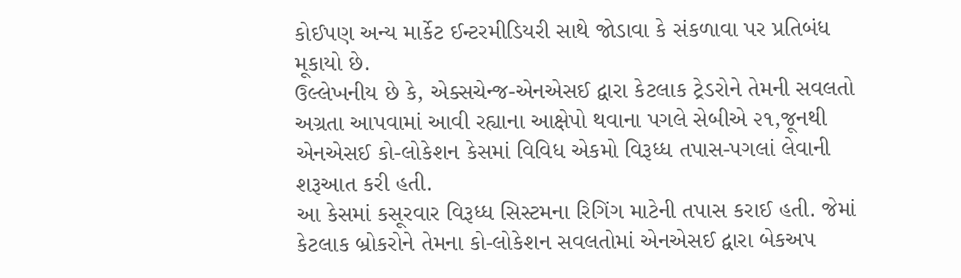કોઈપણ અન્ય માર્કેટ ઈન્ટરમીડિયરી સાથે જોડાવા કે સંકળાવા પર પ્રતિબંધ મૂકાયો છે.
ઉલ્લેખનીય છે કે, એક્સચેન્જ-એનએસઈ દ્વારા કેટલાક ટ્રેડરોને તેમની સવલતો અગ્રતા આપવામાં આવી રહ્યાના આક્ષેપો થવાના પગલે સેબીએ ૨૧,જૂનથી એનએસઈ કો-લોકેશન કેસમાં વિવિધ એકમો વિરૂધ્ધ તપાસ-પગલાં લેવાની શરૂઆત કરી હતી.
આ કેસમાં કસૂરવાર વિરૂધ્ધ સિસ્ટમના રિગિંગ માટેની તપાસ કરાઈ હતી. જેમાં કેટલાક બ્રોકરોને તેમના કો-લોકેશન સવલતોમાં એનએસઈ દ્વારા બેકઅપ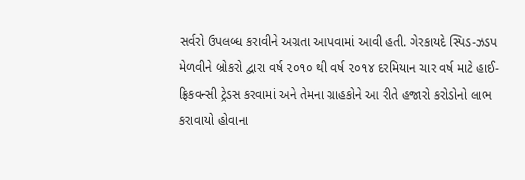સર્વરો ઉપલબ્ધ કરાવીને અગ્રતા આપવામાં આવી હતી. ગેરકાયદે સ્પિડ-ઝડપ મેળવીને બ્રોકરો દ્વારા વર્ષ ૨૦૧૦ થી વર્ષ ૨૦૧૪ દરમિયાન ચાર વર્ષ માટે હાઈ-ફ્રિકવન્સી ટ્રેડસ કરવામાં અને તેમના ગ્રાહકોને આ રીતે હજારો કરોડોનો લાભ કરાવાયો હોવાના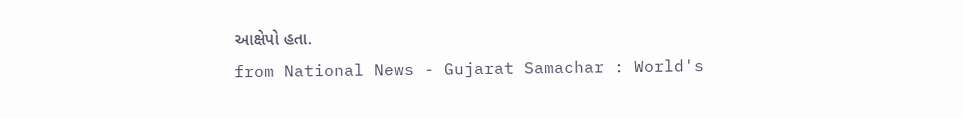આક્ષેપો હતા.
from National News - Gujarat Samachar : World's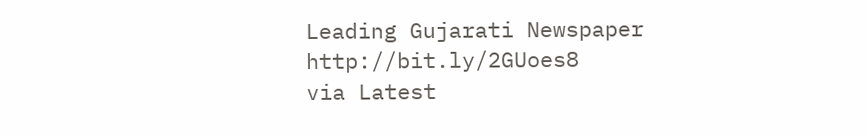Leading Gujarati Newspaper http://bit.ly/2GUoes8
via Latest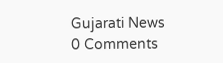Gujarati News
0 Comments